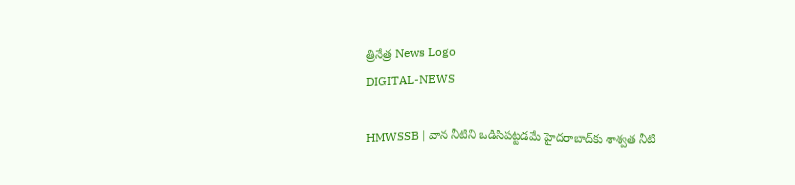త్రినేత్ర News Logo
DIGITAL-NEWS

HMWSSB | వాన నీటిని ఒడిసిపట్టడమే హైదరాబాద్‌కు శాశ్వత నీటి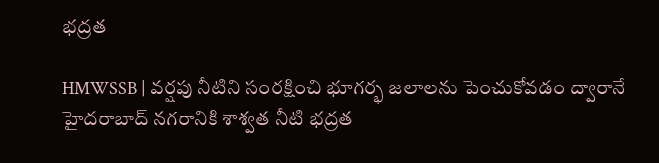భద్రత

HMWSSB | వర్షపు నీటిని సంరక్షించి భూగర్భ జలాలను పెంచుకోవడం ద్వారానే హైదరాబాద్ నగరానికి శాశ్వత నీటి భద్రత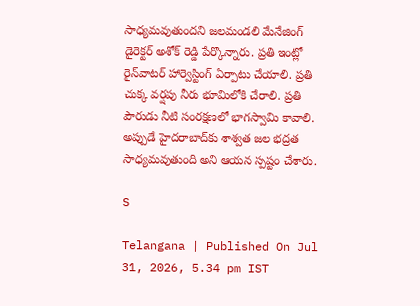సాధ్యమవుతుందని జలమండలి మేనేజింగ్ డైరెక్టర్ అశోక్ రెడ్డి పేర్కొన్నారు. ప్రతి ఇంట్లో రైన్‌వాటర్ హార్వెస్టింగ్ ఏర్పాటు చేయాలి. ప్రతి చుక్క వర్షపు నీరు భూమిలోకి చేరాలి. ప్రతి పౌరుడు నీటి సంరక్షణలో భాగస్వామి కావాలి. అప్పుడే హైదరాబాద్‌కు శాశ్వత జల భద్రత సాధ్యమవుతుంది అని ఆయ‌న స్ప‌ష్టం చేశారు.

S

Telangana | Published On Jul 31, 2026, 5.34 pm IST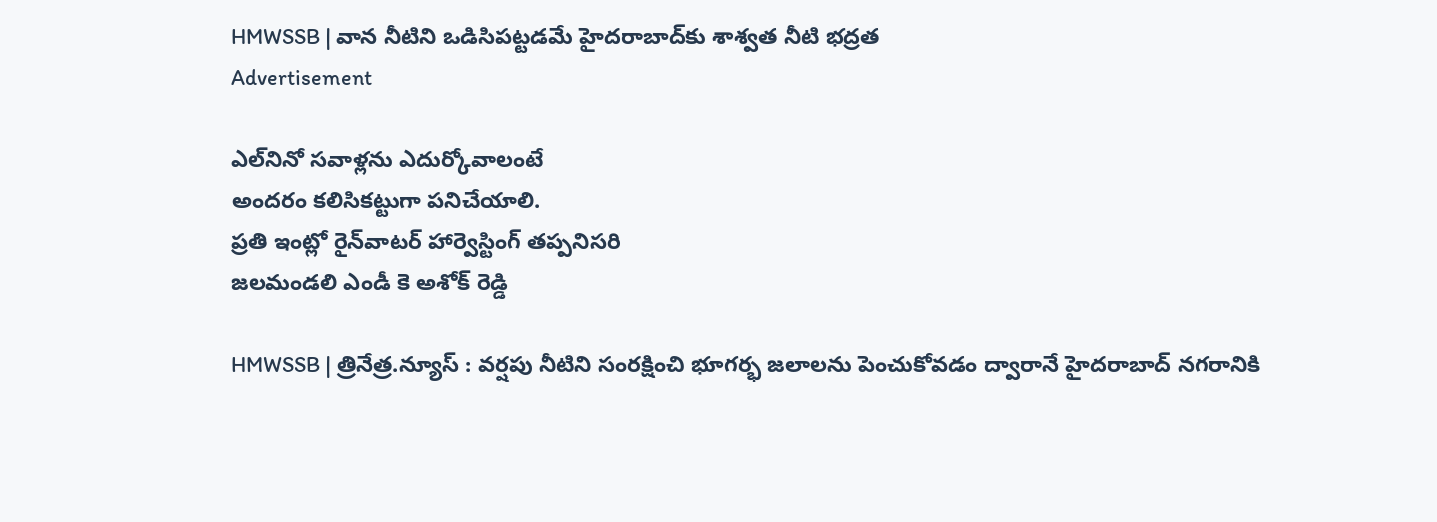HMWSSB | వాన నీటిని ఒడిసిపట్టడమే హైదరాబాద్‌కు శాశ్వత నీటి భద్రత
Advertisement

ఎల్‌నినో సవాళ్లను ఎదుర్కోవాలంటే
అందరం కలిసికట్టుగా పనిచేయాలి.
ప్రతి ఇంట్లో రైన్‌వాటర్ హార్వెస్టింగ్ తప్పనిసరి
జలమండలి ఎండీ కె అశోక్ రెడ్డి

HMWSSB | త్రినేత్ర‌.న్యూస్ : వర్షపు నీటిని సంరక్షించి భూగర్భ జలాలను పెంచుకోవడం ద్వారానే హైదరాబాద్ నగరానికి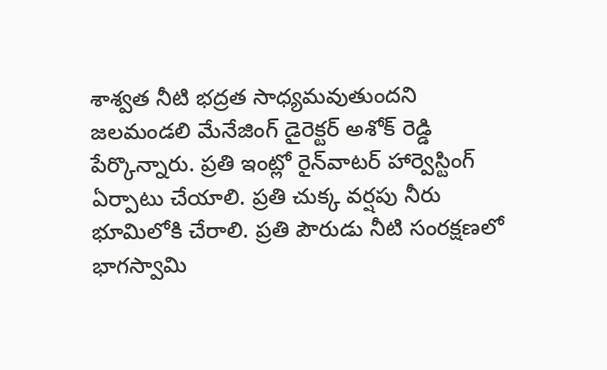శాశ్వత నీటి భద్రత సాధ్యమవుతుందని జలమండలి మేనేజింగ్ డైరెక్టర్ అశోక్ రెడ్డి పేర్కొన్నారు. ప్రతి ఇంట్లో రైన్‌వాటర్ హార్వెస్టింగ్ ఏర్పాటు చేయాలి. ప్రతి చుక్క వర్షపు నీరు భూమిలోకి చేరాలి. ప్రతి పౌరుడు నీటి సంరక్షణలో భాగస్వామి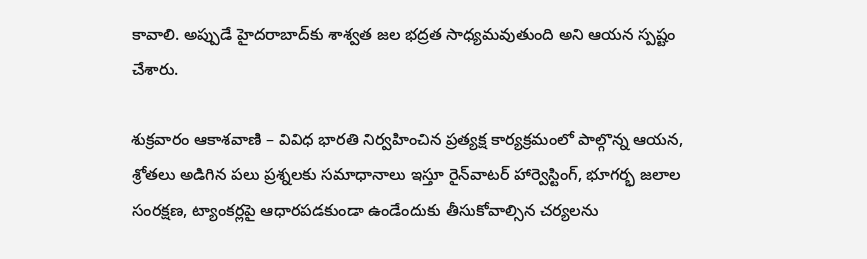కావాలి. అప్పుడే హైదరాబాద్‌కు శాశ్వత జల భద్రత సాధ్యమవుతుంది అని ఆయ‌న స్ప‌ష్టం చేశారు.

శుక్రవారం ఆకాశవాణి – వివిధ భారతి నిర్వహించిన ప్రత్యక్ష కార్యక్రమంలో పాల్గొన్న ఆయన, శ్రోతలు అడిగిన పలు ప్రశ్నలకు సమాధానాలు ఇస్తూ రైన్‌వాటర్ హార్వెస్టింగ్, భూగర్భ జలాల సంరక్షణ, ట్యాంకర్లపై ఆధారపడకుండా ఉండేందుకు తీసుకోవాల్సిన చర్యలను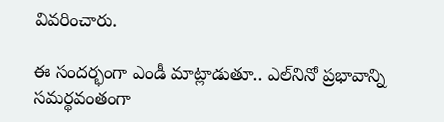వివరించారు.

ఈ సందర్భంగా ఎండీ మాట్లాడుతూ.. ఎల్‌నినో ప్రభావాన్ని సమర్థవంతంగా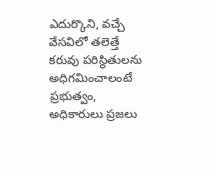ఎదుర్కొని, వచ్చే వేసవిలో తలెత్తే కరువు పరిస్థితులను అధిగమించాలంటే ప్రభుత్వం, అధికారులు ప్రజలు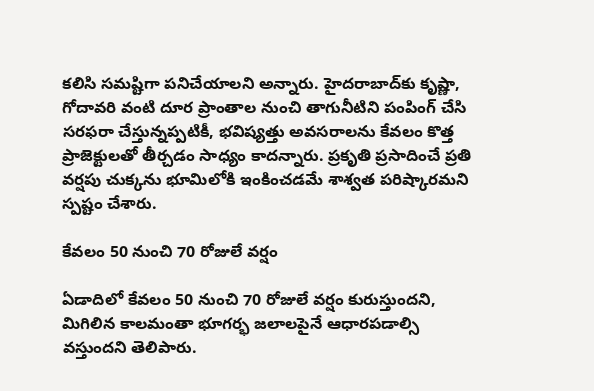కలిసి సమష్టిగా పనిచేయాలని అన్నారు. హైదరాబాద్‌కు కృష్ణా, గోదావరి వంటి దూర ప్రాంతాల నుంచి తాగునీటిని పంపింగ్ చేసి సరఫరా చేస్తున్నప్పటికీ, భవిష్యత్తు అవసరాలను కేవలం కొత్త ప్రాజెక్టులతో తీర్చడం సాధ్యం కాదన్నారు. ప్రకృతి ప్రసాదించే ప్రతి వర్షపు చుక్కను భూమిలోకి ఇంకించడమే శాశ్వత పరిష్కారమని స్పష్టం చేశారు.

కేవలం 50 నుంచి 70 రోజులే వర్షం

ఏడాదిలో కేవలం 50 నుంచి 70 రోజులే వర్షం కురుస్తుందని, మిగిలిన కాలమంతా భూగర్భ జలాలపైనే ఆధారపడాల్సి వస్తుందని తెలిపారు.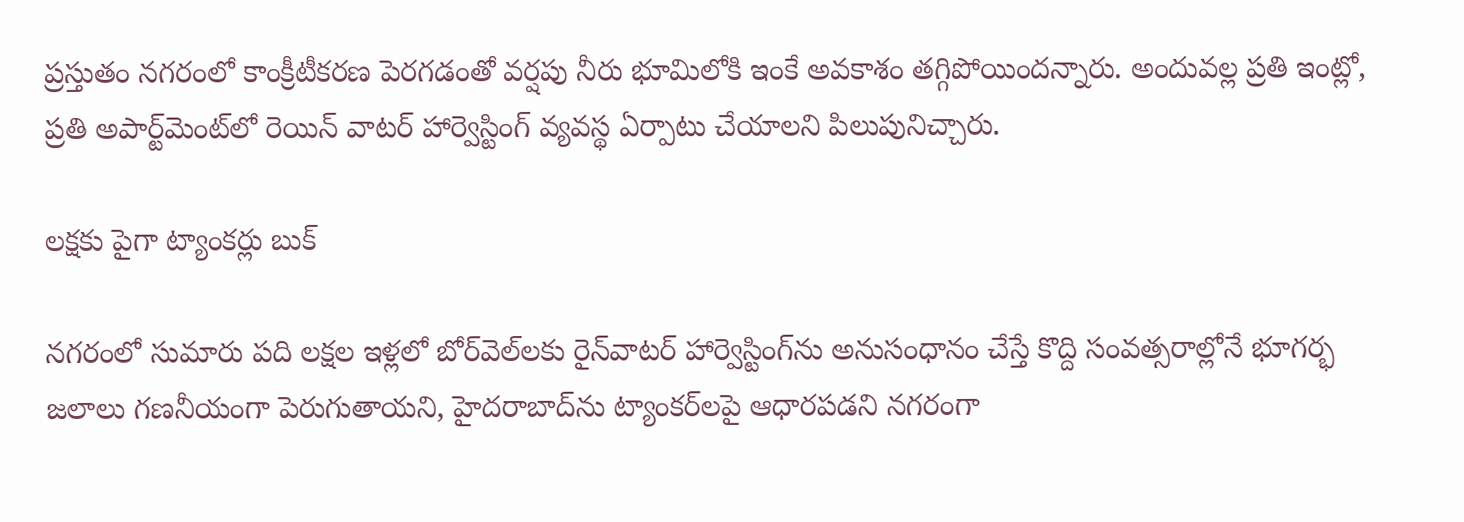ప్రస్తుతం నగరంలో కాంక్రీటీకరణ పెరగడంతో వర్షపు నీరు భూమిలోకి ఇంకే అవకాశం తగ్గిపోయిందన్నారు. అందువల్ల ప్రతి ఇంట్లో, ప్రతి అపార్ట్‌మెంట్‌లో రెయిన్ వాటర్ హార్వెస్టింగ్ వ్యవస్థ ఏర్పాటు చేయాలని పిలుపునిచ్చారు.

లక్షకు పైగా ట్యాంకర్లు బుక్

నగరంలో సుమారు పది లక్షల ఇళ్లలో బోర్‌వెల్‌లకు రైన్‌వాటర్ హార్వెస్టింగ్‌ను అనుసంధానం చేస్తే కొద్ది సంవత్సరాల్లోనే భూగర్భ జలాలు గణనీయంగా పెరుగుతాయని, హైదరాబాద్‌ను ట్యాంకర్‌లపై ఆధారపడని నగరంగా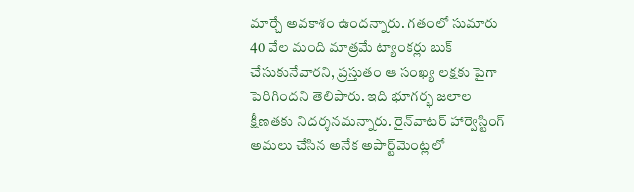మార్చే అవకాశం ఉందన్నారు. గతంలో సుమారు 40 వేల మంది మాత్రమే ట్యాంకర్లు బుక్ చేసుకునేవారని, ప్రస్తుతం ఆ సంఖ్య లక్షకు పైగా పెరిగిందని తెలిపారు. ఇది భూగర్భ జలాల క్షీణతకు నిదర్శనమన్నారు. రైన్‌వాటర్ హార్వెస్టింగ్ అమలు చేసిన అనేక అపార్ట్‌మెంట్లలో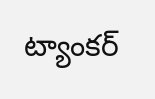ట్యాంకర్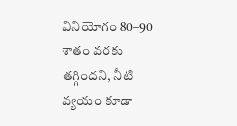వినియోగం 80–90 శాతం వరకు తగ్గిందని, నీటి వ్యయం కూడా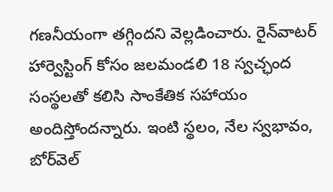గణనీయంగా తగ్గిందని వెల్లడించారు. రైన్‌వాటర్ హార్వెస్టింగ్ కోసం జలమండలి 18 స్వచ్ఛంద సంస్థలతో కలిసి సాంకేతిక సహాయం అందిస్తోందన్నారు. ఇంటి స్థలం, నేల స్వభావం, బోర్‌వెల్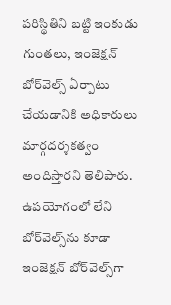పరిస్థితిని బట్టి ఇంకుడు గుంతలు, ఇంజెక్షన్ బోర్‌వెల్స్‌ ఏర్పాటు చేయడానికి అధికారులు మార్గదర్శకత్వం అందిస్తారని తెలిపారు. ఉపయోగంలో లేని బోర్‌వెల్స్‌ను కూడా ఇంజెక్షన్ బోర్‌వెల్స్‌గా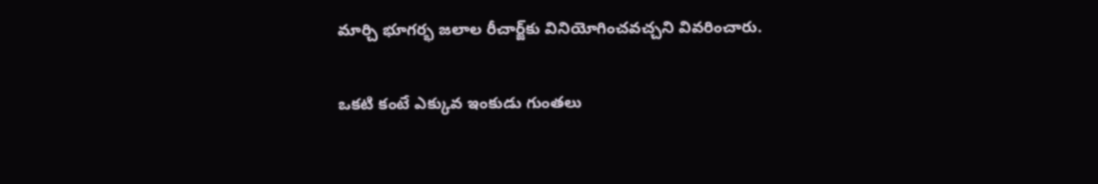మార్చి భూగర్భ జలాల రీచార్జ్‌కు వినియోగించవచ్చని వివరించారు.

ఒకటి కంటే ఎక్కువ ఇంకుడు గుంతలు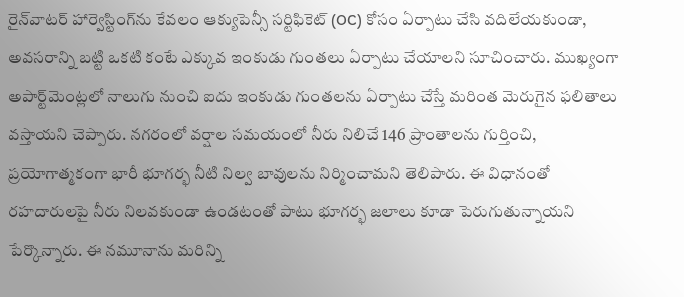రైన్‌వాటర్ హార్వెస్టింగ్‌ను కేవలం ఆక్యుపెన్సీ సర్టిఫికెట్ (OC) కోసం ఏర్పాటు చేసి వదిలేయకుండా, అవసరాన్ని బట్టి ఒకటి కంటే ఎక్కువ ఇంకుడు గుంతలు ఏర్పాటు చేయాలని సూచించారు. ముఖ్యంగా అపార్ట్‌మెంట్లలో నాలుగు నుంచి ఐదు ఇంకుడు గుంతలను ఏర్పాటు చేస్తే మరింత మెరుగైన ఫలితాలు వస్తాయని చెప్పారు. నగరంలో వర్షాల సమయంలో నీరు నిలిచే 146 ప్రాంతాలను గుర్తించి, ప్రయోగాత్మకంగా భారీ భూగర్భ నీటి నిల్వ బావులను నిర్మించామని తెలిపారు. ఈ విధానంతో రహదారులపై నీరు నిలవకుండా ఉండటంతో పాటు భూగర్భ జలాలు కూడా పెరుగుతున్నాయని పేర్కొన్నారు. ఈ నమూనాను మరిన్ని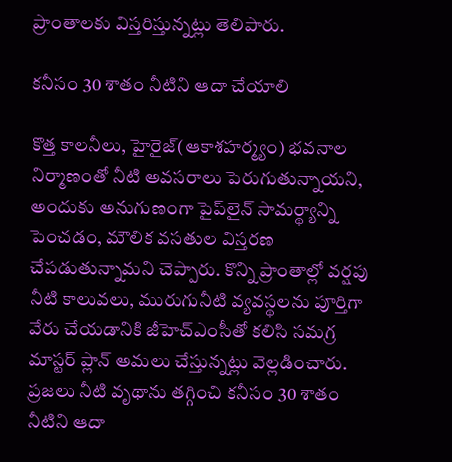ప్రాంతాలకు విస్తరిస్తున్నట్లు తెలిపారు.

కనీసం 30 శాతం నీటిని ఆదా చేయాలి

కొత్త కాలనీలు, హైరైజ్(ఆకాశహర్మ్యం) భవనాల నిర్మాణంతో నీటి అవసరాలు పెరుగుతున్నాయని, అందుకు అనుగుణంగా పైప్‌లైన్ సామర్థ్యాన్ని పెంచడం, మౌలిక వసతుల విస్తరణ చేపడుతున్నామని చెప్పారు. కొన్ని ప్రాంతాల్లో వర్షపు నీటి కాలువలు, మురుగునీటి వ్యవస్థలను పూర్తిగా వేరు చేయడానికి జీహెచ్‌ఎంసీతో కలిసి సమగ్ర మాస్టర్ ప్లాన్ అమలు చేస్తున్నట్లు వెల్లడించారు. ప్రజలు నీటి వృథాను తగ్గించి కనీసం 30 శాతం నీటిని ఆదా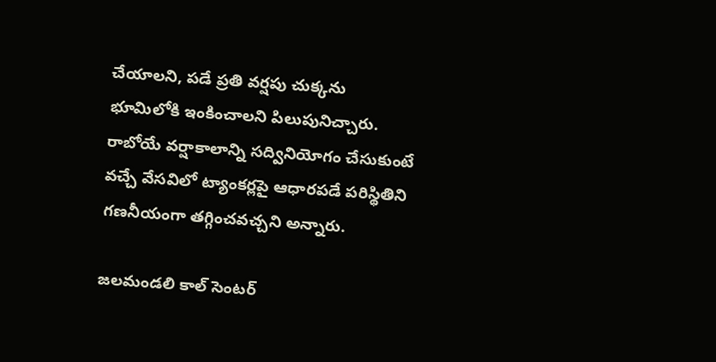చేయాలని, పడే ప్రతి వర్షపు చుక్కను భూమిలోకి ఇంకించాలని పిలుపునిచ్చారు. రాబోయే వర్షాకాలాన్ని సద్వినియోగం చేసుకుంటే వచ్చే వేసవిలో ట్యాంకర్లపై ఆధారపడే పరిస్థితిని గణనీయంగా తగ్గించవచ్చని అన్నారు.

జలమండలి కాల్ సెంటర్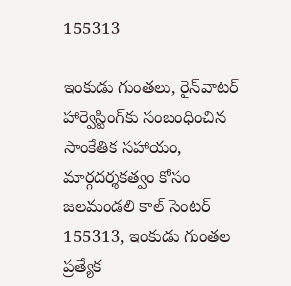155313

ఇంకుడు గుంతలు, రైన్‌వాటర్ హార్వెస్టింగ్‌కు సంబంధించిన సాంకేతిక సహాయం, మార్గదర్శకత్వం కోసం జలమండలి కాల్ సెంటర్ 155313, ఇంకుడు గుంతల ప్రత్యేక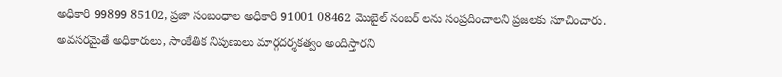అధికారి 99899 85102, ప్రజా సంబంధాల అధికారి 91001 08462 మొబైల్ నంబర్ లను సంప్రదించాలని ప్రజలకు సూచించారు. అవసరమైతే అధికారులు, సాంకేతిక నిపుణులు మార్గదర్శకత్వం అందిస్తారని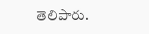తెలిపారు.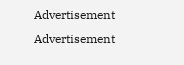Advertisement
Advertisement